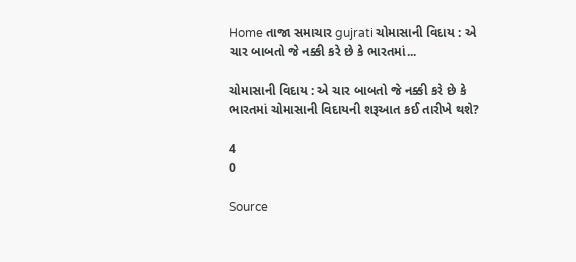Home તાજા સમાચાર gujrati ચોમાસાની વિદાય : એ ચાર બાબતો જે નક્કી કરે છે કે ભારતમાં...

ચોમાસાની વિદાય : એ ચાર બાબતો જે નક્કી કરે છે કે ભારતમાં ચોમાસાની વિદાયની શરૂઆત કઈ તારીખે થશે?

4
0

Source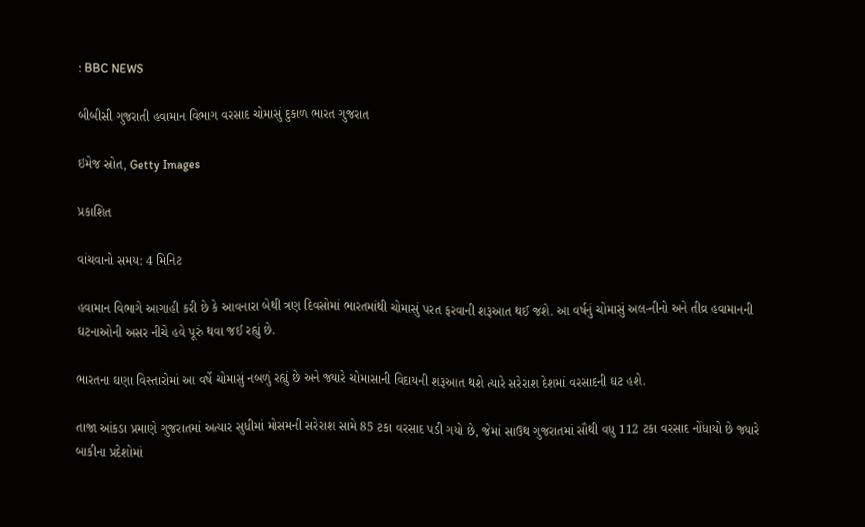: BBC NEWS

બીબીસી ગુજરાતી હવામાન વિભાગ વરસાદ ચોમાસું દુકાળ ભારત ગુજરાત

ઇમેજ સ્રોત, Getty Images

પ્રકાશિત

વાંચવાનો સમય: 4 મિનિટ

હવામાન વિભાગે આગાહી કરી છે કે આવનારા બેથી ત્રણ દિવસોમાં ભારતમાંથી ચોમાસું પરત ફરવાની શરૂઆત થઈ જશે. આ વર્ષનું ચોમાસું અલ-નીનો અને તીવ્ર હવામાનની ઘટનાઓની અસર નીચે હવે પૂરું થવા જઈ રહ્યું છે.

ભારતના ઘણા વિસ્તારોમાં આ વર્ષે ચોમાસું નબળું રહ્યું છે અને જ્યારે ચોમાસાની વિદાયની શરૂઆત થશે ત્યારે સરેરાશ દેશમાં વરસાદની ઘટ હશે.

તાજા આંકડા પ્રમાણે ગુજરાતમાં અત્યાર સુધીમાં મોસમની સરેરાશ સામે 85 ટકા વરસાદ પડી ગયો છે, જેમાં સાઉથ ગુજરાતમાં સૌથી વધુ 112 ટકા વરસાદ નોંધાયો છે જ્યારે બાકીના પ્રદેશોમાં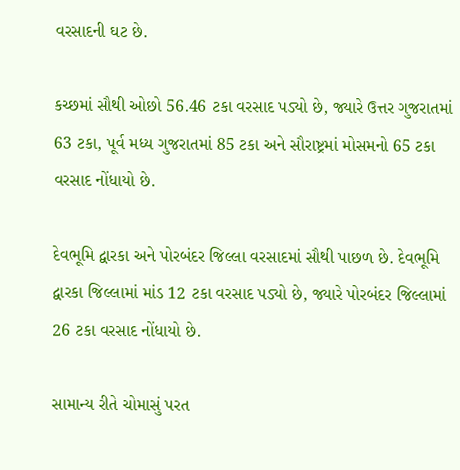વરસાદની ઘટ છે.

કચ્છમાં સૌથી ઓછો 56.46 ટકા વરસાદ પડ્યો છે, જ્યારે ઉત્તર ગુજરાતમાં 63 ટકા, પૂર્વ મધ્ય ગુજરાતમાં 85 ટકા અને સૌરાષ્ટ્રમાં મોસમનો 65 ટકા વરસાદ નોંધાયો છે.

દેવભૂમિ દ્વારકા અને પોરબંદર જિલ્લા વરસાદમાં સૌથી પાછળ છે. દેવભૂમિ દ્વારકા જિલ્લામાં માંડ 12 ટકા વરસાદ પડ્યો છે, જ્યારે પોરબંદર જિલ્લામાં 26 ટકા વરસાદ નોંધાયો છે.

સામાન્ય રીતે ચોમાસું પરત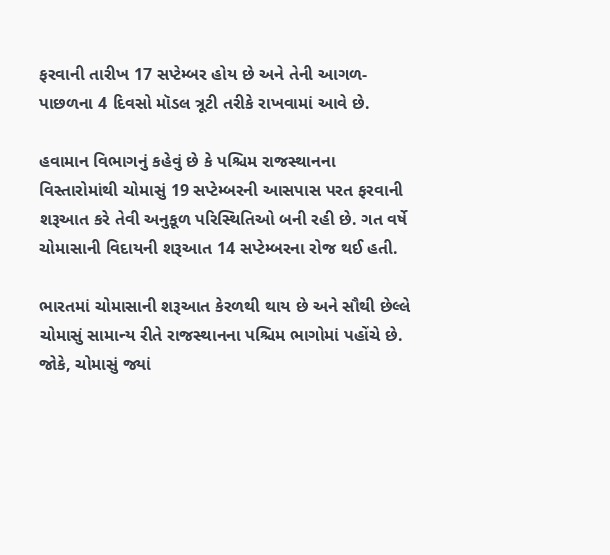ફરવાની તારીખ 17 સપ્ટેમ્બર હોય છે અને તેની આગળ-પાછળના 4 દિવસો મૉડલ ત્રૂટી તરીકે રાખવામાં આવે છે.

હવામાન વિભાગનું કહેવું છે કે પશ્ચિમ રાજસ્થાનના વિસ્તારોમાંથી ચોમાસું 19 સપ્ટેમ્બરની આસપાસ પરત ફરવાની શરૂઆત કરે તેવી અનુકૂળ પરિસ્થિતિઓ બની રહી છે. ગત વર્ષે ચોમાસાની વિદાયની શરૂઆત 14 સપ્ટેમ્બરના રોજ થઈ હતી.

ભારતમાં ચોમાસાની શરૂઆત કેરળથી થાય છે અને સૌથી છેલ્લે ચોમાસું સામાન્ય રીતે રાજસ્થાનના પશ્ચિમ ભાગોમાં પહોંચે છે. જોકે, ચોમાસું જ્યાં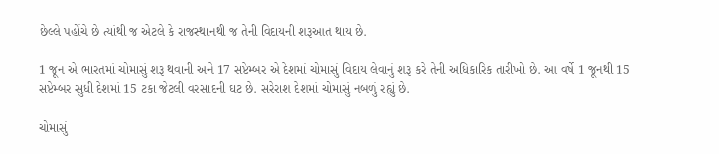છેલ્લે પહોંચે છે ત્યાંથી જ એટલે કે રાજસ્થાનથી જ તેની વિદાયની શરૂઆત થાય છે.

1 જૂન એ ભારતમાં ચોમાસું શરૂ થવાની અને 17 સપ્ટેમ્બર એ દેશમાં ચોમાસું વિદાય લેવાનું શરૂ કરે તેની અધિકારિક તારીખો છે. આ વર્ષે 1 જૂનથી 15 સપ્ટેમ્બર સુધી દેશમાં 15 ટકા જેટલી વરસાદની ઘટ છે. સરેરાશ દેશમાં ચોમાસું નબળું રહ્યું છે.

ચોમાસું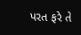પરત ફરે તે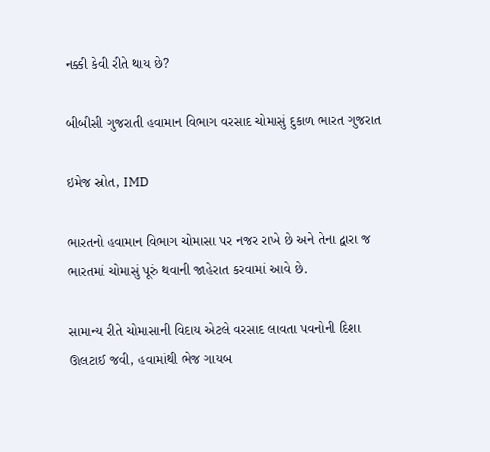નક્કી કેવી રીતે થાય છે?

બીબીસી ગુજરાતી હવામાન વિભાગ વરસાદ ચોમાસું દુકાળ ભારત ગુજરાત

ઇમેજ સ્રોત, IMD

ભારતનો હવામાન વિભાગ ચોમાસા પર નજર રાખે છે અને તેના દ્વારા જ ભારતમાં ચોમાસું પૂરું થવાની જાહેરાત કરવામાં આવે છે.

સામાન્ય રીતે ચોમાસાની વિદાય એટલે વરસાદ લાવતા પવનોની દિશા ઊલટાઈ જવી, હવામાંથી ભેજ ગાયબ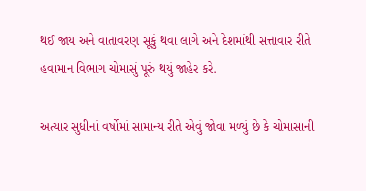થઈ જાય અને વાતાવરણ સૂકું થવા લાગે અને દેશમાંથી સત્તાવાર રીતે હવામાન વિભાગ ચોમાસું પૂરું થયું જાહેર કરે.

અત્યાર સુધીનાં વર્ષોમાં સામાન્ય રીતે એવું જોવા મળ્યું છે કે ચોમાસાની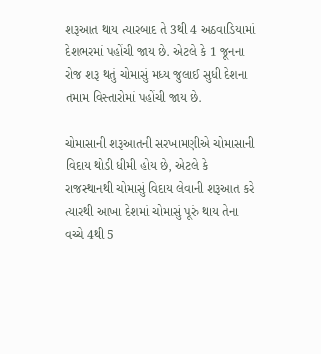શરૂઆત થાય ત્યારબાદ તે 3થી 4 અઠવાડિયામાં દેશભરમાં પહોંચી જાય છે. એટલે કે 1 જૂનના રોજ શરૂ થતું ચોમાસું મધ્ય જુલાઈ સુધી દેશના તમામ વિસ્તારોમાં પહોંચી જાય છે.

ચોમાસાની શરૂઆતની સરખામણીએ ચોમાસાની વિદાય થોડી ધીમી હોય છે, એટલે કે રાજસ્થાનથી ચોમાસું વિદાય લેવાની શરૂઆત કરે ત્યારથી આખા દેશમાં ચોમાસું પૂરું થાય તેના વચ્ચે 4થી 5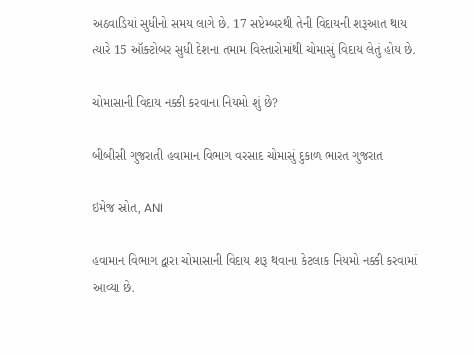અઠવાડિયાં સુધીનો સમય લાગે છે. 17 સપ્ટેમ્બરથી તેની વિદાયની શરૂઆત થાય ત્યારે 15 ઑક્ટોબર સુધી દેશના તમામ વિસ્તારોમાંથી ચોમાસું વિદાય લેતું હોય છે.

ચોમાસાની વિદાય નક્કી કરવાના નિયમો શું છે?

બીબીસી ગુજરાતી હવામાન વિભાગ વરસાદ ચોમાસું દુકાળ ભારત ગુજરાત

ઇમેજ સ્રોત, ANI

હવામાન વિભાગ દ્વારા ચોમાસાની વિદાય શરૂ થવાના કેટલાક નિયમો નક્કી કરવામાં આવ્યા છે.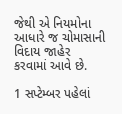જેથી એ નિયમોના આધારે જ ચોમાસાની વિદાય જાહેર કરવામાં આવે છે.

1 સપ્ટેમ્બર પહેલાં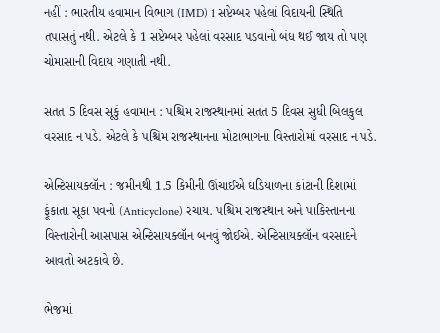નહીં : ભારતીય હવામાન વિભાગ (IMD) 1 સપ્ટેમ્બર પહેલાં વિદાયની સ્થિતિ તપાસતું નથી. એટલે કે 1 સપ્ટેમ્બર પહેલાં વરસાદ પડવાનો બંધ થઈ જાય તો પણ ચોમાસાની વિદાય ગણાતી નથી.

સતત 5 દિવસ સૂકું હવામાન : પશ્ચિમ રાજસ્થાનમાં સતત 5 દિવસ સુધી બિલકુલ વરસાદ ન પડે. એટલે કે પશ્ચિમ રાજસ્થાનના મોટાભાગના વિસ્તારોમાં વરસાદ ન પડે.

એન્ટિસાયક્લૉન : જમીનથી 1.5 કિમીની ઊંચાઈએ ઘડિયાળના કાંટાની દિશામાં ફૂંકાતા સૂકા પવનો (Anticyclone) રચાય. પશ્ચિમ રાજસ્થાન અને પાકિસ્તાનના વિસ્તારોની આસપાસ એન્ટિસાયક્લૉન બનવું જોઈએ. એન્ટિસાયક્લૉન વરસાદને આવતો અટકાવે છે.

ભેજમાં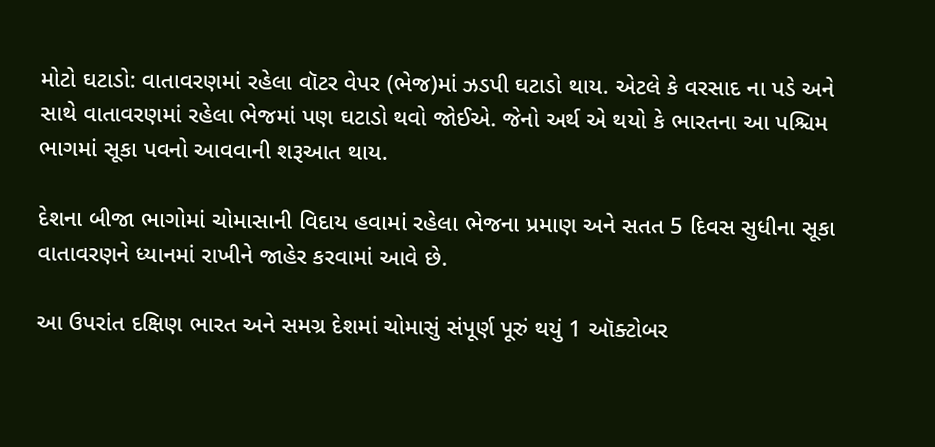મોટો ઘટાડો: વાતાવરણમાં રહેલા વૉટર વેપર (ભેજ)માં ઝડપી ઘટાડો થાય. એટલે કે વરસાદ ના પડે અને સાથે વાતાવરણમાં રહેલા ભેજમાં પણ ઘટાડો થવો જોઈએ. જેનો અર્થ એ થયો કે ભારતના આ પશ્ચિમ ભાગમાં સૂકા પવનો આવવાની શરૂઆત થાય.

દેશના બીજા ભાગોમાં ચોમાસાની વિદાય હવામાં રહેલા ભેજના પ્રમાણ અને સતત 5 દિવસ સુધીના સૂકા વાતાવરણને ધ્યાનમાં રાખીને જાહેર કરવામાં આવે છે.

આ ઉપરાંત દક્ષિણ ભારત અને સમગ્ર દેશમાં ચોમાસું સંપૂર્ણ પૂરું થયું 1 ઑક્ટોબર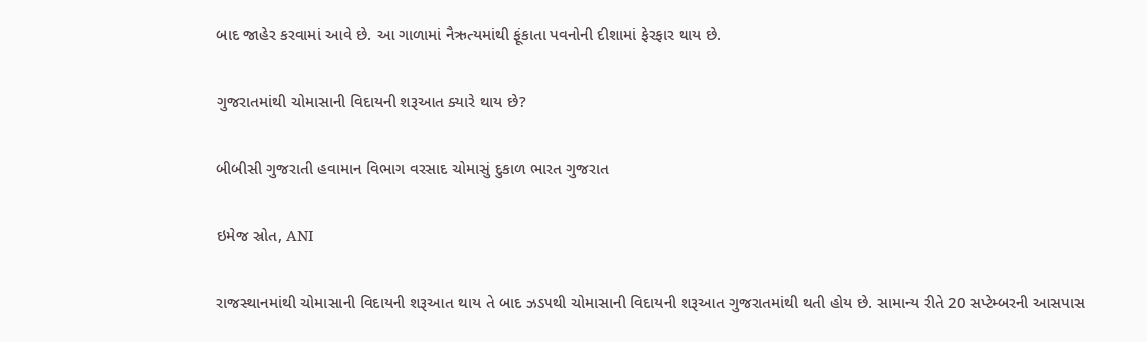બાદ જાહેર કરવામાં આવે છે. આ ગાળામાં નૈઋત્યમાંથી ફૂંકાતા પવનોની દીશામાં ફેરફાર થાય છે.

ગુજરાતમાંથી ચોમાસાની વિદાયની શરૂઆત ક્યારે થાય છે?

બીબીસી ગુજરાતી હવામાન વિભાગ વરસાદ ચોમાસું દુકાળ ભારત ગુજરાત

ઇમેજ સ્રોત, ANI

રાજસ્થાનમાંથી ચોમાસાની વિદાયની શરૂઆત થાય તે બાદ ઝડપથી ચોમાસાની વિદાયની શરૂઆત ગુજરાતમાંથી થતી હોય છે. સામાન્ય રીતે 20 સપ્ટેમ્બરની આસપાસ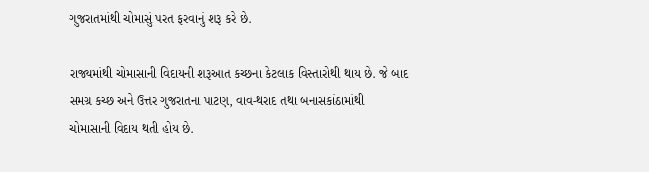ગુજરાતમાંથી ચોમાસું પરત ફરવાનું શરૂ કરે છે.

રાજ્યમાંથી ચોમાસાની વિદાયની શરૂઆત કચ્છના કેટલાક વિસ્તારોથી થાય છે. જે બાદ સમગ્ર કચ્છ અને ઉત્તર ગુજરાતના પાટણ, વાવ-થરાદ તથા બનાસકાંઠામાંથી ચોમાસાની વિદાય થતી હોય છે.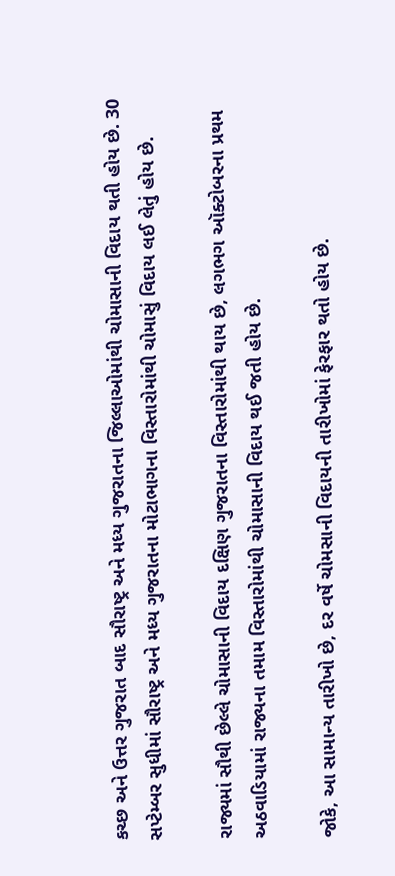કચ્છ અને ઉત્તર ગુજરાત બાદ સૌરાષ્ટ્ર અને મધ્ય ગુજરાતના જિલ્લાઓમાંથી ચોમાસાની વિદાય થતી હોય છે. 30 સપ્ટેમ્બર સુધીમાં સૌરાષ્ટ્ર અને મધ્ય ગુજરાતના મોટાભાગના વિસ્તારોમાંથી ચોમાસું વિદાય લઈ લેતું હોય છે.

રાજ્યમાં સૌથી છેલ્લે ચોમાસાની વિદાય દક્ષિણ ગુજરાતના વિસ્તારોમાંથી થાય છે, લગભગ ઑક્ટોબરના પ્રથમ અઠવાડિયામાં રાજ્યના તમામ વિસ્તારોમાંથી ચોમાસાની વિદાય થઈ જતી હોય છે.

જોકે, આ સામાન્ય તારીખો છે, દર વર્ષે ચોમસાની વિદાયની તારીખોમાં ફેરફાર થતો હોય છે.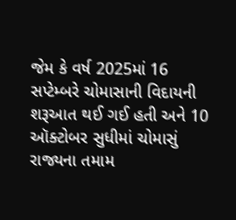જેમ કે વર્ષ 2025માં 16 સપ્ટેમ્બરે ચોમાસાની વિદાયની શરૂઆત થઈ ગઈ હતી અને 10 ઑક્ટોબર સુધીમાં ચોમાસું રાજ્યના તમામ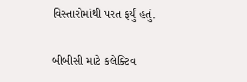વિસ્તારોમાંથી પરત ફર્યું હતું.

બીબીસી માટે કલેક્ટિવ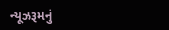ન્યૂઝરૂમનું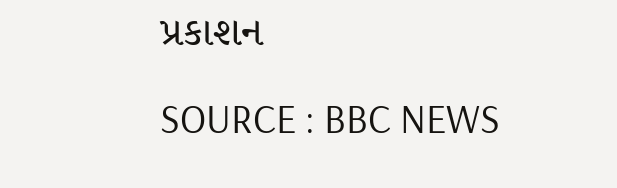પ્રકાશન

SOURCE : BBC NEWS